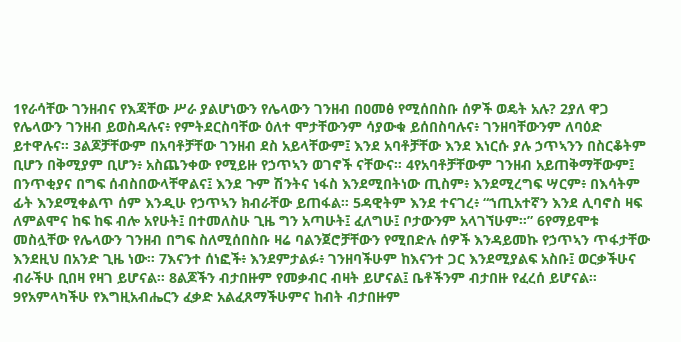1የራሳቸው ገንዘብና የእጃቸው ሥራ ያልሆነውን የሌላውን ገንዘብ በዐመፅ የሚሰበስቡ ሰዎች ወዴት አሉ? 2ያለ ዋጋ የሌላውን ገንዘብ ይወስዳሉና፥ የምትደርስባቸው ዕለተ ሞታቸውንም ሳያውቁ ይሰበስባሉና፥ ገንዘባቸውንም ለባዕድ ይተዋሉና። 3ልጆቻቸውም በአባቶቻቸው ገንዘብ ደስ አይላቸውም፤ እንደ አባቶቻቸው እንደ እነርሱ ያሉ ኃጥኣንን በስርቆትም ቢሆን በቅሚያም ቢሆን፥ አስጨንቀው የሚይዙ የኃጥኣን ወገኖች ናቸውና። 4የአባቶቻቸውም ገንዘብ አይጠቅማቸውም፤ በንጥቂያና በግፍ ሰብስበውላቸዋልና፤ እንደ ጉም ሽንትና ነፋስ እንደሚበትነው ጢስም፥ እንደሚረግፍ ሣርም፥ በእሳትም ፊት እንደሚቀልጥ ሰም እንዲሁ የኃጥኣን ክብራቸው ይጠፋል። 5ዳዊትም እንደ ተናገረ፥ “ኀጢአተኛን እንደ ሊባኖስ ዛፍ ለምልሞና ከፍ ከፍ ብሎ አየሁት፤ በተመለስሁ ጊዜ ግን አጣሁት፤ ፈለግሁ፤ ቦታውንም አላገኘሁም።” 6የማይሞቱ መስሏቸው የሌላውን ገንዘብ በግፍ ስለሚሰበስቡ ዛሬ ባልንጀሮቻቸውን የሚበድሉ ሰዎች እንዳይመኩ የኃጥኣን ጥፋታቸው እንደዚህ በአንድ ጊዜ ነው። 7እናንተ ሰነፎች፥ እንደምታልፉ፥ ገንዘባችሁም ከእናንተ ጋር እንደሚያልፍ አስቡ፤ ወርቃችሁና ብራችሁ ቢበዛ የዛገ ይሆናል። 8ልጆችን ብታበዙም የመቃብር ብዛት ይሆናል፤ ቤቶችንም ብታበዙ የፈረሰ ይሆናል። 9የአምላካችሁ የእግዚአብሔርን ፈቃድ አልፈጸማችሁምና ከብት ብታበዙም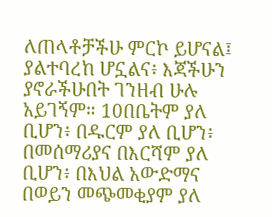ለጠላቶቻችሁ ምርኮ ይሆናል፤ ያልተባረከ ሆኗልና፥ እጃችሁን ያኖራችሁበት ገንዘብ ሁሉ አይገኝም። 10በቤትም ያለ ቢሆን፥ በዱርም ያለ ቢሆን፥ በመሰማሪያና በእርሻም ያለ ቢሆን፥ በእህል አውድማና በወይን መጭመቂያም ያለ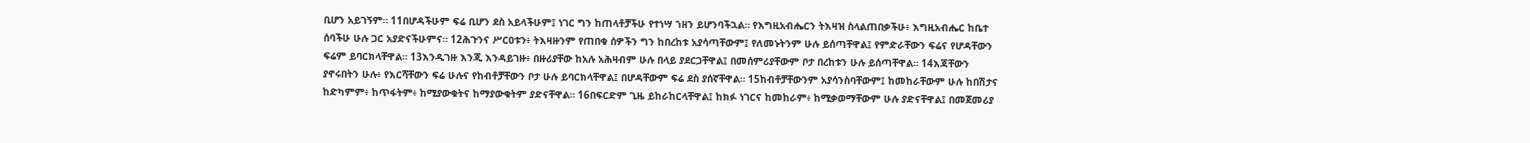ቢሆን አይገኝም። 11በሆዳችሁም ፍሬ ቢሆን ደስ አይላችሁም፤ ነገር ግን ከጠላቶቻችሁ የተነሣ ኀዘን ይሆንባችኋል። የእግዚአብሔርን ትእዛዝ ስላልጠበቃችሁ፥ እግዚአብሔር ከቤተ ሰባችሁ ሁሉ ጋር አያድናችሁምና። 12ሕጉንና ሥርዐቱን፥ ትእዛዙንም የጠበቁ ሰዎችን ግን ከበረከቱ አያሳጣቸውም፤ የለመኑትንም ሁሉ ይሰጣቸዋል፤ የምድራቸውን ፍሬና የሆዳቸውን ፍሬም ይባርክላቸዋል። 13እንዲገዙ እንጂ እንዳይገዙ፥ በዙሪያቸው ከአሉ አሕዛብም ሁሉ በላይ ያደርጋቸዋል፤ በመሰምሪያቸውም ቦታ በረከቱን ሁሉ ይሰጣቸዋል። 14እጃቸውን ያኖሩበትን ሁሉ፥ የእርሻቸውን ፍሬ ሁሉና የከብቶቻቸውን ቦታ ሁሉ ይባርክላቸዋል፤ በሆዳቸውም ፍሬ ደስ ያሰኛቸዋል። 15ከብቶቻቸውንም አያሳንስባቸውም፤ ከመከራቸውም ሁሉ ከበሽታና ከድካምም፥ ከጥፋትም፥ ከሚያውቁትና ከማያውቁትም ያድናቸዋል። 16በፍርድም ጊዜ ይከራከርላቸዋል፤ ከክፉ ነገርና ከመከራም፥ ከሚቃወማቸውም ሁሉ ያድናቸዋል፤ በመጀመሪያ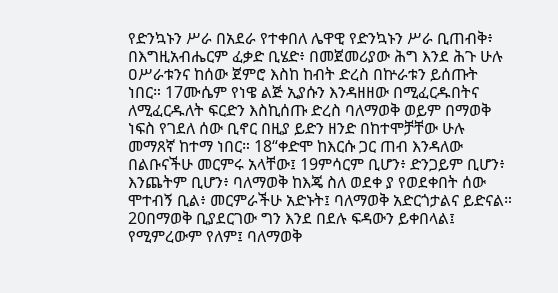የድንኳኑን ሥራ በአደራ የተቀበለ ሌዋዊ የድንኳኑን ሥራ ቢጠብቅ፥ በእግዚአብሔርም ፈቃድ ቢሄድ፥ በመጀመሪያው ሕግ እንደ ሕጉ ሁሉ ዐሥራቱንና ከሰው ጀምሮ እስከ ከብት ድረስ በኵራቱን ይሰጡት ነበር። 17ሙሴም የነዌ ልጅ ኢያሱን እንዳዘዘው በሚፈርዱበትና ለሚፈርዱለት ፍርድን እስኪሰጡ ድረስ ባለማወቅ ወይም በማወቅ ነፍስ የገደለ ሰው ቢኖር በዚያ ይድን ዘንድ በከተሞቻቸው ሁሉ መማጸኛ ከተማ ነበር። 18“ቀድሞ ከእርሱ ጋር ጠብ እንዳለው በልቡናችሁ መርምሩ አላቸው፤ 19ምሳርም ቢሆን፥ ድንጋይም ቢሆን፥ እንጨትም ቢሆን፥ ባለማወቅ ከእጄ ስለ ወደቀ ያ የወደቀበት ሰው ሞተብኝ ቢል፥ መርምራችሁ አድኑት፤ ባለማወቅ አድርጎታልና ይድናል። 20በማወቅ ቢያደርገው ግን እንደ በደሉ ፍዳውን ይቀበላል፤ የሚምረውም የለም፤ ባለማወቅ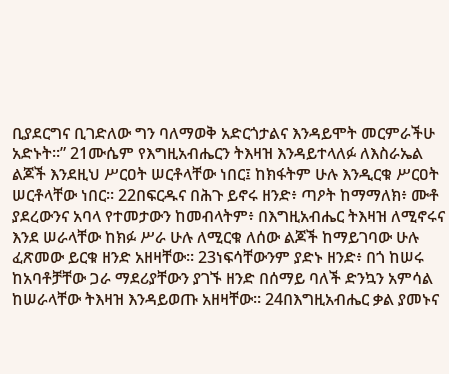ቢያደርግና ቢገድለው ግን ባለማወቅ አድርጎታልና እንዳይሞት መርምራችሁ አድኑት።” 21ሙሴም የእግዚአብሔርን ትእዛዝ እንዳይተላለፉ ለእስራኤል ልጆች እንደዚህ ሥርዐት ሠርቶላቸው ነበር፤ ከክፋትም ሁሉ እንዲርቁ ሥርዐት ሠርቶላቸው ነበር። 22በፍርዱና በሕጉ ይኖሩ ዘንድ፥ ጣዖት ከማማለክ፥ ሙቶ ያደረውንና አባላ የተመታውን ከመብላትም፥ በእግዚአብሔር ትእዛዝ ለሚኖሩና እንደ ሠራላቸው ከክፉ ሥራ ሁሉ ለሚርቁ ለሰው ልጆች ከማይገባው ሁሉ ፈጽመው ይርቁ ዘንድ አዘዛቸው። 23ነፍሳቸውንም ያድኑ ዘንድ፥ በጎ ከሠሩ ከአባቶቻቸው ጋራ ማደሪያቸውን ያገኙ ዘንድ በሰማይ ባለች ድንኳን አምሳል ከሠራላቸው ትእዛዝ እንዳይወጡ አዘዛቸው። 24በእግዚአብሔር ቃል ያመኑና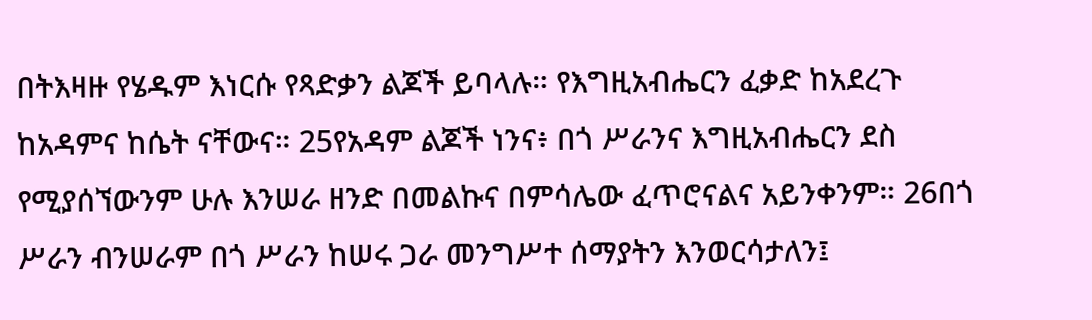በትእዛዙ የሄዱም እነርሱ የጻድቃን ልጆች ይባላሉ። የእግዚአብሔርን ፈቃድ ከአደረጉ ከአዳምና ከሴት ናቸውና። 25የአዳም ልጆች ነንና፥ በጎ ሥራንና እግዚአብሔርን ደስ የሚያሰኘውንም ሁሉ እንሠራ ዘንድ በመልኩና በምሳሌው ፈጥሮናልና አይንቀንም። 26በጎ ሥራን ብንሠራም በጎ ሥራን ከሠሩ ጋራ መንግሥተ ሰማያትን እንወርሳታለን፤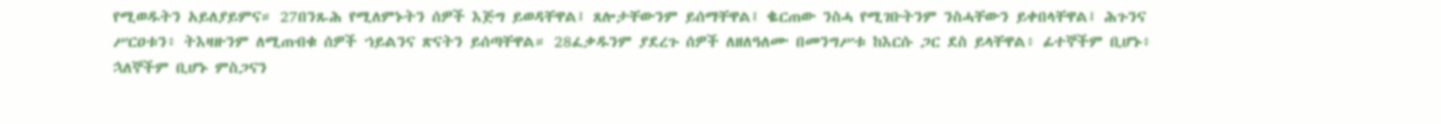የሚወዱትን አይለያይምና። 27በንጹሕ የሚለምኑትን ሰዎች እጅግ ይወዳቸዋል፤ ጸሎታቸውንም ይሰማቸዋል፤ ቈርጠው ንስሓ የሚገቡትንም ንስሓቸውን ይቀበላቸዋል፤ ሕጉንና ሥርዐቱን፥ ትእዛዙንም ለሚጠብቁ ሰዎች ኀይልንና ጽናትን ይሰጣቸዋል። 28ፈቃዱንም ያደረጉ ሰዎች ለዘለዓለሙ በመንግሥቱ ከእርሱ ጋር ደስ ይላቸዋል፥ ፊተኞችም ቢሆኑ፥ ኋለኞችም ቢሆኑ ምስጋናን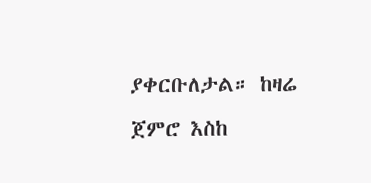ያቀርቡለታል። ከዛሬ ጀምሮ እስከ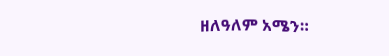ዘለዓለም አሜን።